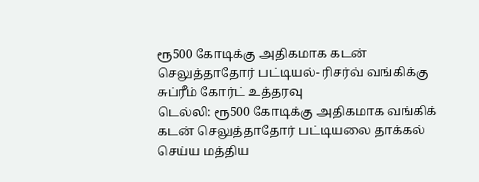ரூ500 கோடிக்கு அதிகமாக கடன் செலுத்தாதோர் பட்டியல்- ரிசர்வ் வங்கிக்கு சுப்ரீம் கோர்ட் உத்தரவு
டெல்லி: ரூ500 கோடிக்கு அதிகமாக வங்கிக் கடன் செலுத்தாதோர் பட்டியலை தாக்கல் செய்ய மத்திய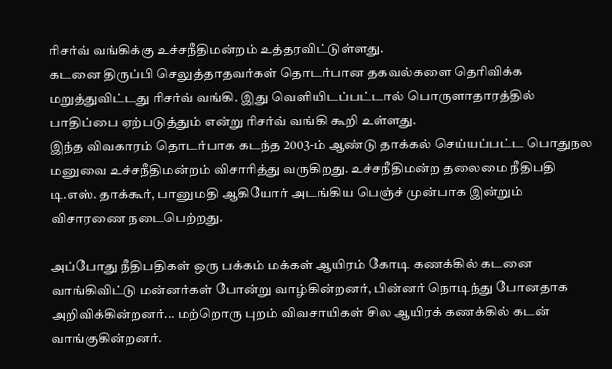ரிசர்வ் வங்கிக்கு உச்சநீதிமன்றம் உத்தரவிட்டுள்ளது.
கடனை திருப்பி செலுத்தாதவர்கள் தொடர்பான தகவல்களை தெரிவிக்க மறுத்துவிட்டது ரிசர்வ் வங்கி. இது வெளியிடப்பட்டால் பொருளாதாரத்தில் பாதிப்பை ஏற்படுத்தும் என்று ரிசர்வ் வங்கி கூறி உள்ளது.
இந்த விவகாரம் தொடர்பாக கடந்த 2003-ம் ஆண்டு தாக்கல் செய்யப்பட்ட பொதுநல மனுவை உச்சநீதிமன்றம் விசாரித்து வருகிறது. உச்சநீதிமன்ற தலைமை நீதிபதி டி.எஸ். தாக்கூர், பானுமதி ஆகியோர் அடங்கிய பெஞ்ச் முன்பாக இன்றும் விசாரணை நடைபெற்றது.

அப்போது நீதிபதிகள் ஒரு பக்கம் மக்கள் ஆயிரம் கோடி கணக்கில் கடனை வாங்கிவிட்டு மன்னர்கள் போன்று வாழ்கின்றனர், பின்னர் நொடிந்து போனதாக அறிவிக்கின்றனர்... மற்றொரு புறம் விவசாயிகள் சில ஆயிரக் கணக்கில் கடன் வாங்குகின்றனர்.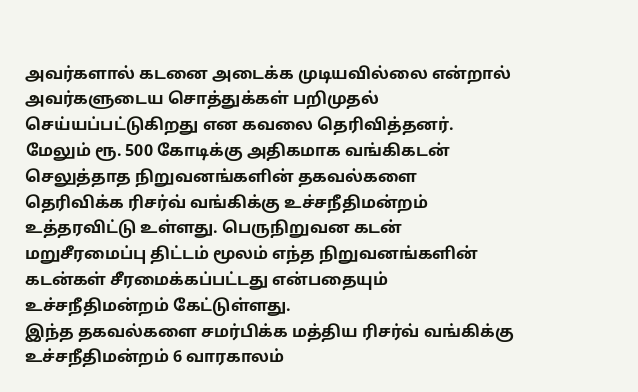அவர்களால் கடனை அடைக்க முடியவில்லை என்றால் அவர்களுடைய சொத்துக்கள் பறிமுதல் செய்யப்பட்டுகிறது என கவலை தெரிவித்தனர்.
மேலும் ரூ. 500 கோடிக்கு அதிகமாக வங்கிகடன் செலுத்தாத நிறுவனங்களின் தகவல்களை தெரிவிக்க ரிசர்வ் வங்கிக்கு உச்சநீதிமன்றம் உத்தரவிட்டு உள்ளது. பெருநிறுவன கடன் மறுசீரமைப்பு திட்டம் மூலம் எந்த நிறுவனங்களின் கடன்கள் சீரமைக்கப்பட்டது என்பதையும் உச்சநீதிமன்றம் கேட்டுள்ளது.
இந்த தகவல்களை சமர்பிக்க மத்திய ரிசர்வ் வங்கிக்கு உச்சநீதிமன்றம் 6 வாரகாலம்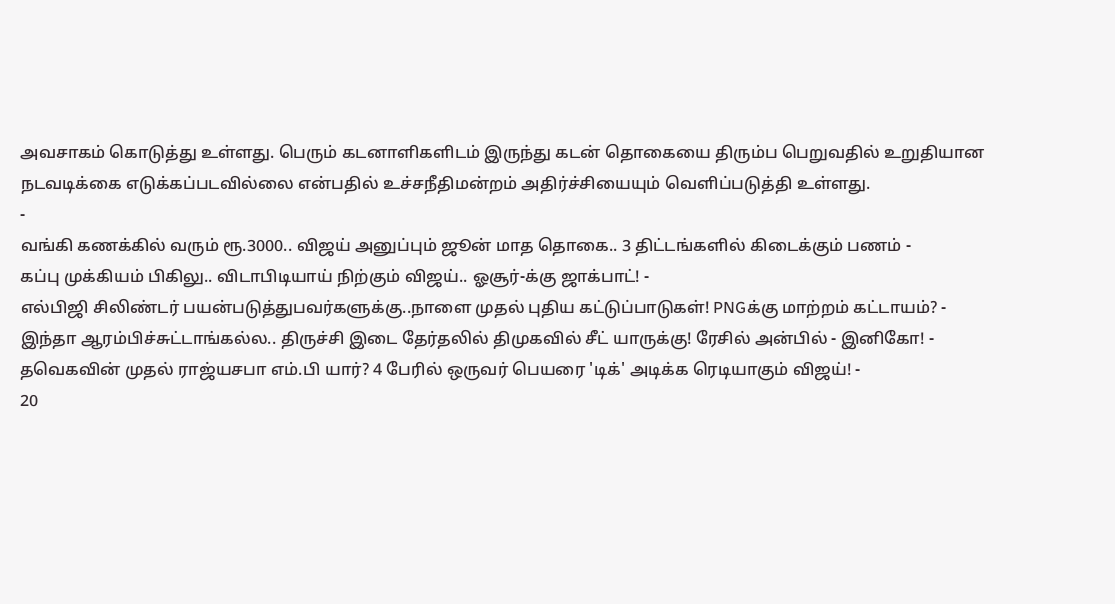அவசாகம் கொடுத்து உள்ளது. பெரும் கடனாளிகளிடம் இருந்து கடன் தொகையை திரும்ப பெறுவதில் உறுதியான நடவடிக்கை எடுக்கப்படவில்லை என்பதில் உச்சநீதிமன்றம் அதிர்ச்சியையும் வெளிப்படுத்தி உள்ளது.
-
வங்கி கணக்கில் வரும் ரூ.3000.. விஜய் அனுப்பும் ஜூன் மாத தொகை.. 3 திட்டங்களில் கிடைக்கும் பணம் -
கப்பு முக்கியம் பிகிலு.. விடாபிடியாய் நிற்கும் விஜய்.. ஓசூர்-க்கு ஜாக்பாட்! -
எல்பிஜி சிலிண்டர் பயன்படுத்துபவர்களுக்கு..நாளை முதல் புதிய கட்டுப்பாடுகள்! PNGக்கு மாற்றம் கட்டாயம்? -
இந்தா ஆரம்பிச்சுட்டாங்கல்ல.. திருச்சி இடை தேர்தலில் திமுகவில் சீட் யாருக்கு! ரேசில் அன்பில் - இனிகோ! -
தவெகவின் முதல் ராஜ்யசபா எம்.பி யார்? 4 பேரில் ஒருவர் பெயரை 'டிக்' அடிக்க ரெடியாகும் விஜய்! -
20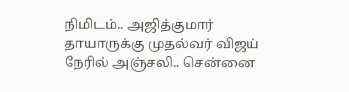நிமிடம்.. அஜித்குமார் தாயாருக்கு முதல்வர் விஜய் நேரில் அஞ்சலி.. சென்னை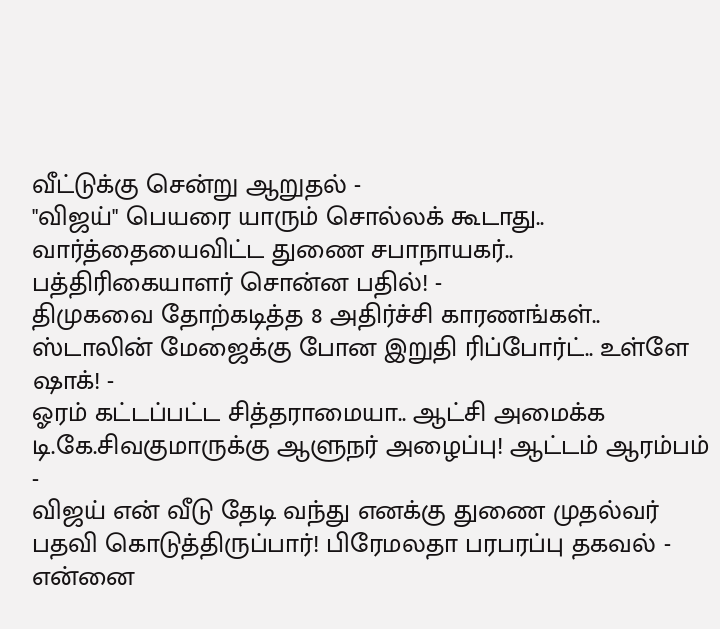வீட்டுக்கு சென்று ஆறுதல் -
"விஜய்" பெயரை யாரும் சொல்லக் கூடாது.. வார்த்தையைவிட்ட துணை சபாநாயகர்.. பத்திரிகையாளர் சொன்ன பதில்! -
திமுகவை தோற்கடித்த 8 அதிர்ச்சி காரணங்கள்.. ஸ்டாலின் மேஜைக்கு போன இறுதி ரிப்போர்ட்.. உள்ளே ஷாக்! -
ஓரம் கட்டப்பட்ட சித்தராமையா.. ஆட்சி அமைக்க டி.கே.சிவகுமாருக்கு ஆளுநர் அழைப்பு! ஆட்டம் ஆரம்பம் -
விஜய் என் வீடு தேடி வந்து எனக்கு துணை முதல்வர் பதவி கொடுத்திருப்பார்! பிரேமலதா பரபரப்பு தகவல் -
என்னை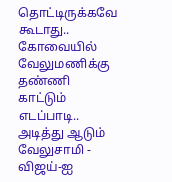தொட்டிருக்கவே கூடாது.. கோவையில் வேலுமணிக்கு தண்ணி காட்டும் எடப்பாடி.. அடித்து ஆடும் வேலுசாமி -
விஜய்-ஐ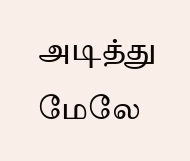அடித்து மேலே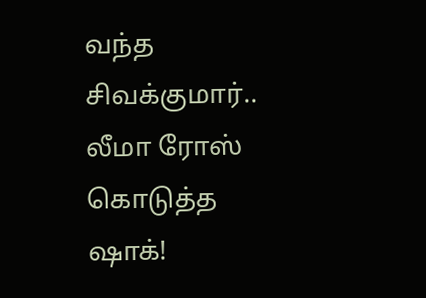வந்த சிவக்குமார்.. லீமா ரோஸ் கொடுத்த ஷாக்!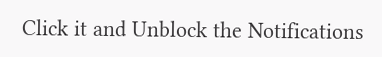Click it and Unblock the Notifications